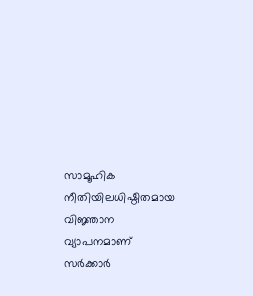സാമൂഹിക നീതിയിലധിഷ്ഠിതമായ വിജ്ഞാന വ്യാപനമാണ് സര്‍ക്കാര്‍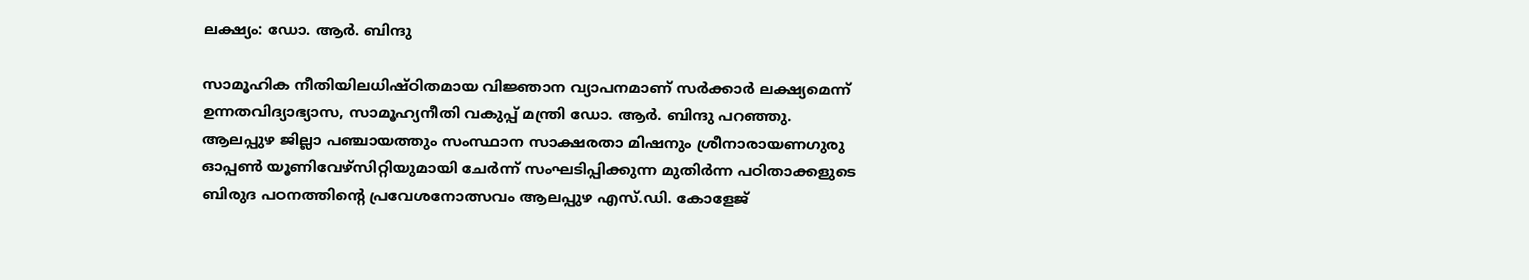ലക്ഷ്യം: ഡോ. ആർ. ബിന്ദു

സാമൂഹിക നീതിയിലധിഷ്ഠിതമായ വിജ്ഞാന വ്യാപനമാണ് സര്‍ക്കാര്‍ ലക്ഷ്യമെന്ന് ഉന്നതവിദ്യാഭ്യാസ, സാമൂഹ്യനീതി വകുപ്പ് മന്ത്രി ഡോ. ആർ. ബിന്ദു പറഞ്ഞു. ആലപ്പുഴ ജില്ലാ പഞ്ചായത്തും സംസ്ഥാന സാക്ഷരതാ മിഷനും ശ്രീനാരായണഗുരു ഓപ്പൺ യൂണിവേഴ്സിറ്റിയുമായി ചേർന്ന് സംഘടിപ്പിക്കുന്ന മുതിർന്ന പഠിതാക്കളുടെ ബിരുദ പഠനത്തിന്‍റെ പ്രവേശനോത്സവം ആലപ്പുഴ എസ്.ഡി. കോളേജ്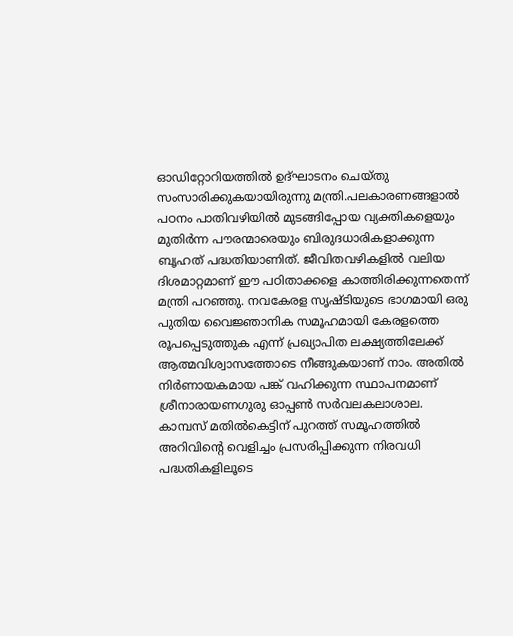ഓഡിറ്റോറിയത്തിൽ ഉദ്ഘാടനം ചെയ്തു സംസാരിക്കുകയായിരുന്നു മന്ത്രി.പലകാരണങ്ങളാല്‍ പഠനം പാതിവഴിയില്‍ മുടങ്ങിപ്പോയ വ്യക്തികളെയും മുതിര്‍ന്ന പൗരന്മാരെയും ബിരുദധാരികളാക്കുന്ന ബൃഹത് പദ്ധതിയാണിത്. ജീവിതവഴികളില്‍ വലിയ ദിശമാറ്റമാണ് ഈ പഠിതാക്കളെ കാത്തിരിക്കുന്നതെന്ന് മന്ത്രി പറഞ്ഞു. നവകേരള സൃഷ്ടിയുടെ ഭാഗമായി ഒരു പുതിയ വൈജ്ഞാനിക സമൂഹമായി കേരളത്തെ രൂപപ്പെടുത്തുക എന്ന് പ്രഖ്യാപിത ലക്ഷ്യത്തിലേക്ക് ആത്മവിശ്വാസത്തോടെ നീങ്ങുകയാണ് നാം. അതില്‍ നിര്‍ണായകമായ പങ്ക് വഹിക്കുന്ന സ്ഥാപനമാണ് ശ്രീനാരായണഗുരു ഓപ്പണ്‍ സര്‍വലകലാശാല. കാമ്പസ് മതില്‍കെട്ടിന് പുറത്ത് സമൂഹത്തില്‍ അറിവിന്റെ വെളിച്ചം പ്രസരിപ്പിക്കുന്ന നിരവധി പദ്ധതികളിലൂടെ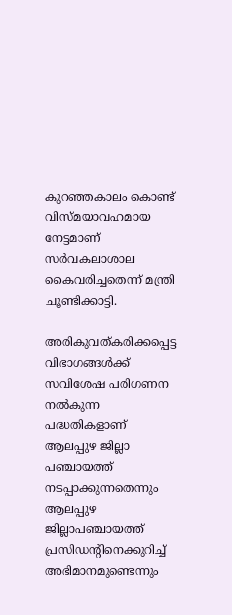കുറഞ്ഞകാലം കൊണ്ട് വിസ്മയാവഹമായ നേട്ടമാണ് സര്‍വകലാശാല കൈവരിച്ചതെന്ന് മന്ത്രി ചൂണ്ടിക്കാട്ടി.

അരികുവത്കരിക്കപ്പെട്ട വിഭാഗങ്ങള്‍ക്ക് സവിശേഷ പരിഗണന നല്‍കുന്ന പദ്ധതികളാണ് ആലപ്പുഴ ജില്ലാ പഞ്ചായത്ത് നടപ്പാക്കുന്നതെന്നും ആലപ്പുഴ ജില്ലാപഞ്ചായത്ത് പ്രസിഡന്റിനെക്കുറിച്ച് അഭിമാനമുണ്ടെന്നും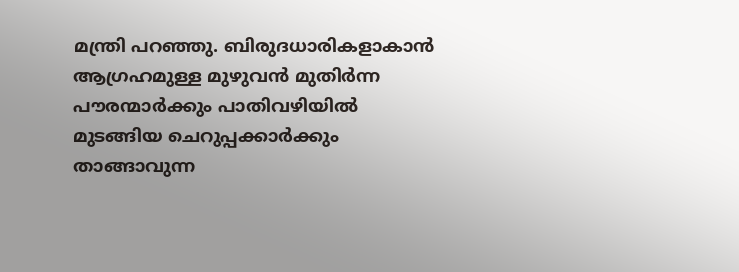മന്ത്രി പറഞ്ഞു. ബിരുദധാരികളാകാന്‍ ആഗ്രഹമുള്ള മുഴുവന്‍ മുതിര്‍ന്ന പൗരന്മാര്‍ക്കും പാതിവഴിയില്‍ മുടങ്ങിയ ചെറുപ്പക്കാര്‍ക്കും താങ്ങാവുന്ന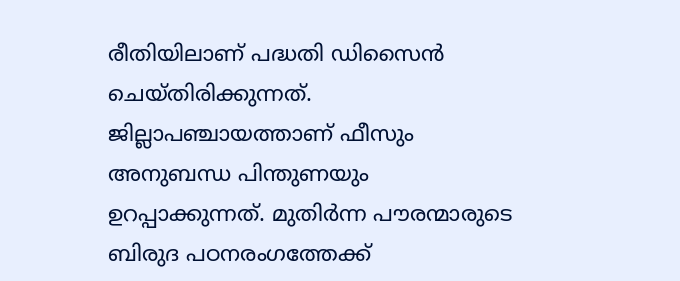രീതിയിലാണ് പദ്ധതി ഡിസൈന്‍ ചെയ്തിരിക്കുന്നത്. ജില്ലാപഞ്ചായത്താണ് ഫീസും അനുബന്ധ പിന്തുണയും ഉറപ്പാക്കുന്നത്. മുതിര്‍ന്ന പൗരന്മാരുടെ ബിരുദ പഠനരംഗത്തേക്ക്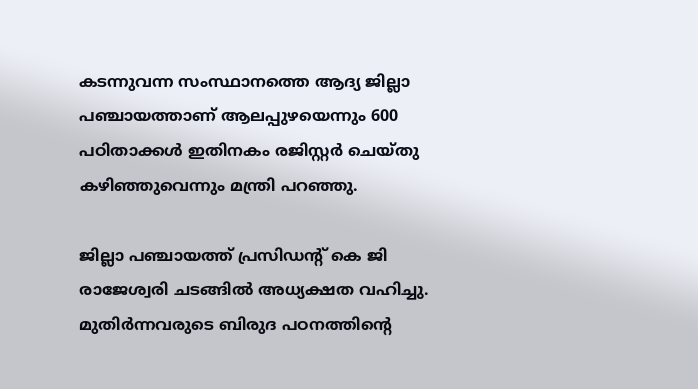കടന്നുവന്ന സംസ്ഥാനത്തെ ആദ്യ ജില്ലാ പഞ്ചായത്താണ് ആലപ്പുഴയെന്നും 600 പഠിതാക്കള്‍ ഇതിനകം രജിസ്റ്റര്‍ ചെയ്തു കഴിഞ്ഞുവെന്നും മന്ത്രി പറഞ്ഞു.

ജില്ലാ പഞ്ചായത്ത് പ്രസിഡന്റ് കെ ജി രാജേശ്വരി ചടങ്ങില്‍ അധ്യക്ഷത വഹിച്ചു. മുതിര്‍ന്നവരുടെ ബിരുദ പഠനത്തിന്റെ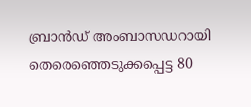ബ്രാന്‍ഡ് അംബാസഡറായി തെരെഞ്ഞെടുക്കപ്പെട്ട 80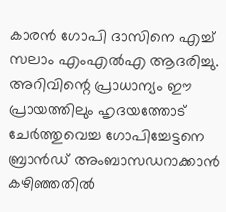കാരന്‍ ഗോപി ദാസിനെ എച്ച് സലാം എംഎല്‍എ ആദരിച്ചു. അറിവിന്റെ പ്രാധാന്യം ഈ പ്രായത്തിലും ഹൃദയത്തോട് ചേര്‍ത്തുവെച്ച ഗോപിച്ചേട്ടനെ ബ്രാന്‍ഡ് അംബാസഡറാക്കാന്‍ കഴിഞ്ഞതില്‍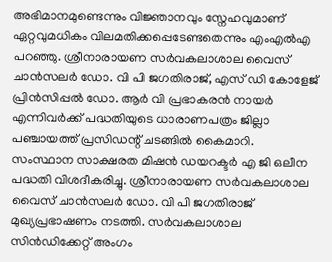അഭിമാനമുണ്ടെന്നും വിജ്ഞാനവും സ്നേഹവുമാണ് ഏറ്റവുമധികം വിലമതിക്കപ്പെടേണ്ടതെന്നും എംഎല്‍എ പറഞ്ഞു. ശ്രീനാരായണ സര്‍വകലാശാല വൈസ് ചാന്‍സലര്‍ ഡോ. വി പി ജഗതിരാജ്, എസ് ഡി കോളേജ് പ്രിന്‍സിപ്പല്‍ ഡോ. ആര്‍ വി പ്രഭാകരന്‍ നായര്‍ എന്നിവര്‍ക്ക് പദ്ധതിയുടെ ധാരാണപത്രം ജില്ലാ പഞ്ചായത്ത് പ്രസിഡന്റ് ചടങ്ങില്‍ കൈമാറി. സംസ്ഥാന സാക്ഷരത മിഷന്‍ ഡയറക്ടര്‍ എ ജി ഒലീന പദ്ധതി വിശദീകരിച്ചു. ശ്രീനാരായണ സര്‍വകലാശാല വൈസ് ചാന്‍സലര്‍ ഡോ. വി പി ജഗതിരാജ് മുഖ്യപ്രഭാഷണം നടത്തി. സര്‍വകലാശാല സിന്‍ഡിക്കേറ്റ് അംഗം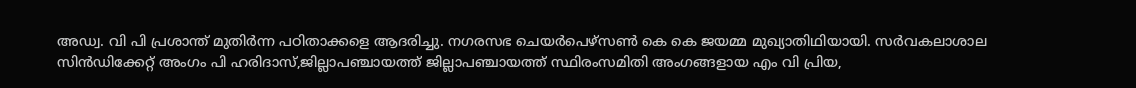അഡ്വ. വി പി പ്രശാന്ത് മുതിര്‍ന്ന പഠിതാക്കളെ ആദരിച്ചു. നഗരസഭ ചെയര്‍പെഴ്സണ്‍ കെ കെ ജയമ്മ മുഖ്യാതിഥിയായി. സര്‍വകലാശാല സിന്‍ഡിക്കേറ്റ് അംഗം പി ഹരിദാസ്,ജില്ലാപഞ്ചായത്ത് ജില്ലാപഞ്ചായത്ത് സ്ഥിരംസമിതി അംഗങ്ങളായ എം വി പ്രിയ,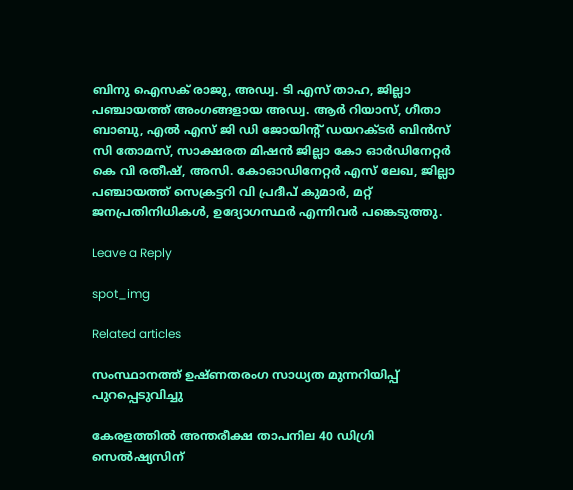ബിനു ഐസക് രാജു, അഡ്വ. ടി എസ് താഹ, ജില്ലാ പഞ്ചായത്ത് അംഗങ്ങളായ അഡ്വ. ആര്‍ റിയാസ്, ഗീതാ ബാബു, എല്‍ എസ് ജി ഡി ജോയിന്റ് ഡയറക്ടര്‍ ബിന്‍സ് സി തോമസ്, സാക്ഷരത മിഷന്‍ ജില്ലാ കോ ഓര്‍ഡിനേറ്റര്‍ കെ വി രതീഷ്, അസി. കോഓഡിനേറ്റര്‍ എസ് ലേഖ, ജില്ലാ പഞ്ചായത്ത് സെക്രട്ടറി വി പ്രദീപ് കുമാര്‍, മറ്റ് ജനപ്രതിനിധികൾ, ഉദ്യോഗസ്ഥർ എന്നിവര്‍ പങ്കെടുത്തു.

Leave a Reply

spot_img

Related articles

സംസ്ഥാനത്ത് ഉഷ്ണതരംഗ സാധ്യത മുന്നറിയിപ്പ് പുറപ്പെടുവിച്ചു

കേരളത്തിൽ അന്തരീക്ഷ താപനില 40 ഡിഗ്രി സെൽഷ്യസിന്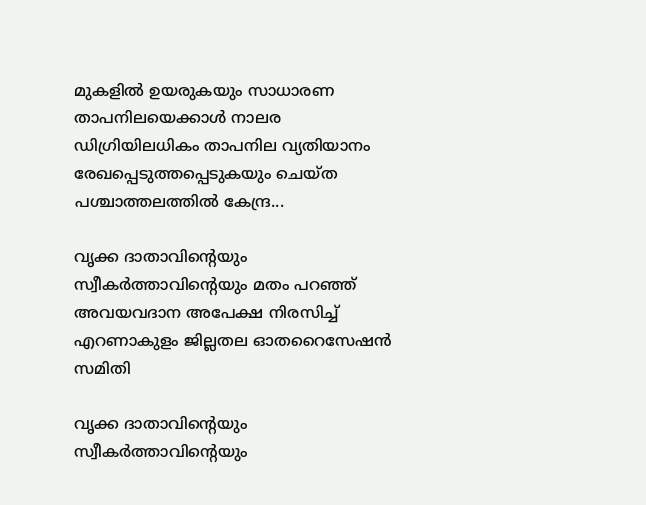മുകളിൽ ഉയരുകയും സാധാരണ താപനിലയെക്കാൾ നാലര ഡിഗ്രിയിലധികം താപനില വ്യതിയാനം രേഖപ്പെടുത്തപ്പെടുകയും ചെയ്ത പശ്ചാത്തലത്തിൽ കേന്ദ്ര...

വൃക്ക ദാതാവിന്‍റെയും സ്വീകർത്താവിന്‍റെയും മതം പറഞ്ഞ് അവയവദാന അപേക്ഷ നിരസിച്ച് എറണാകുളം ജില്ലതല ഓതറൈസേഷൻ സമിതി

വൃക്ക ദാതാവിന്‍റെയും സ്വീകർത്താവിന്‍റെയും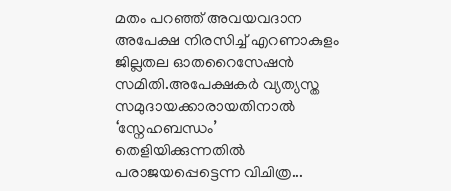മതം പറഞ്ഞ് അവയവദാന അപേക്ഷ നിരസിച്ച് എറണാകുളം ജില്ലതല ഓതറൈസേഷൻ സമിതി.അപേക്ഷകർ വ്യത്യസ്ത സമുദായക്കാരായതിനാൽ ‘സ്നേഹബന്ധം’ തെളിയിക്കുന്നതിൽ പരാജയപ്പെട്ടെന്ന വിചിത്ര...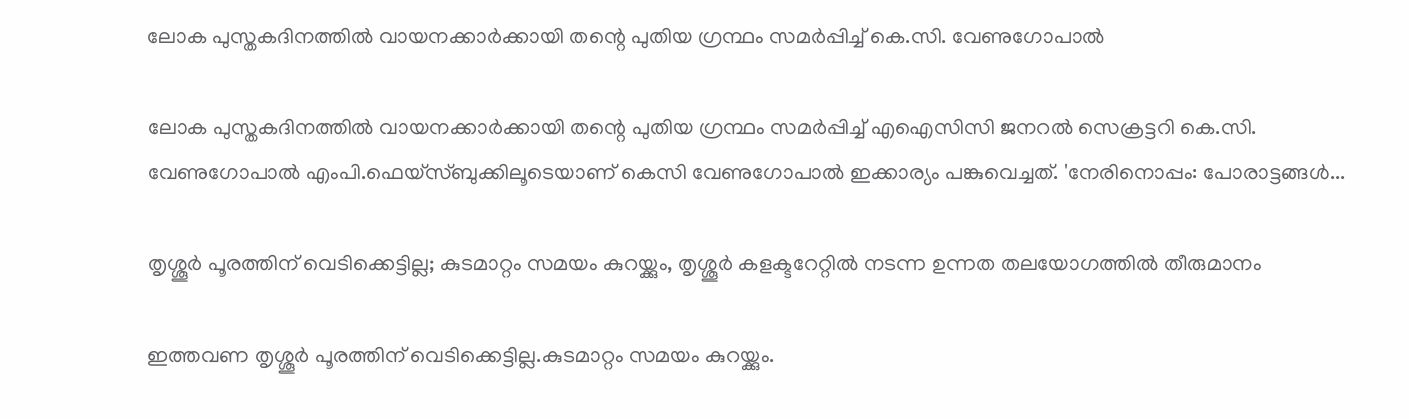ലോക പുസ്തകദിനത്തില്‍ വായനക്കാര്‍ക്കായി തന്റെ പുതിയ ഗ്രന്ഥം സമര്‍പ്പിച്ച് കെ.സി. വേണുഗോപാല്‍

ലോക പുസ്തകദിനത്തില്‍ വായനക്കാര്‍ക്കായി തന്റെ പുതിയ ഗ്രന്ഥം സമര്‍പ്പിച്ച് എഐസിസി ജനറല്‍ സെക്രട്ടറി കെ.സി. വേണുഗോപാല്‍ എംപി.ഫെയ്‌സ്ബുക്കിലൂടെയാണ് കെസി വേണുഗോപാല്‍ ഇക്കാര്യം പങ്കുവെച്ചത്. 'നേരിനൊപ്പം: പോരാട്ടങ്ങള്‍...

തൃശ്ശൂർ പൂരത്തിന് വെടിക്കെട്ടില്ല; കുടമാറ്റം സമയം കുറയ്ക്കും, തൃശ്ശൂർ കളക്ടറേറ്റിൽ നടന്ന ഉന്നത തലയോഗത്തിൽ തീരുമാനം

ഇത്തവണ തൃശ്ശൂർ പൂരത്തിന് വെടിക്കെട്ടില്ല.കുടമാറ്റം സമയം കുറയ്ക്കും.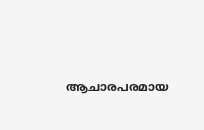ആചാരപരമായ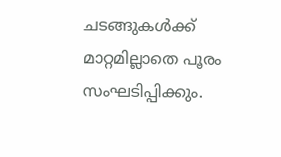ചടങ്ങുകൾക്ക് മാറ്റമില്ലാതെ പൂരം സംഘടിപ്പിക്കും.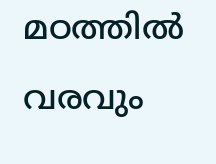മഠത്തിൽ വരവും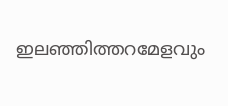ഇലഞ്ഞിത്തറമേളവും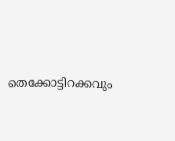തെക്കോട്ടിറക്കവും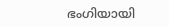ഭംഗിയായി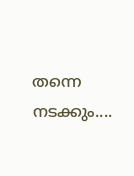തന്നെ നടക്കും....